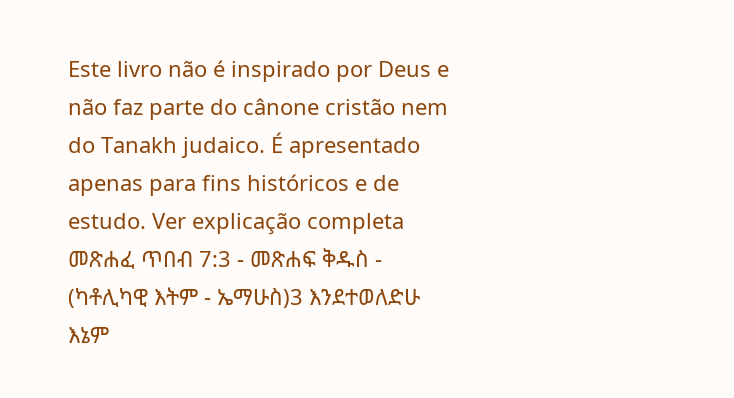Este livro não é inspirado por Deus e não faz parte do cânone cristão nem do Tanakh judaico. É apresentado apenas para fins históricos e de estudo. Ver explicação completa መጽሐፈ ጥበብ 7:3 - መጽሐፍ ቅዱስ - (ካቶሊካዊ እትም - ኤማሁስ)3 እንደተወለድሁ እኔም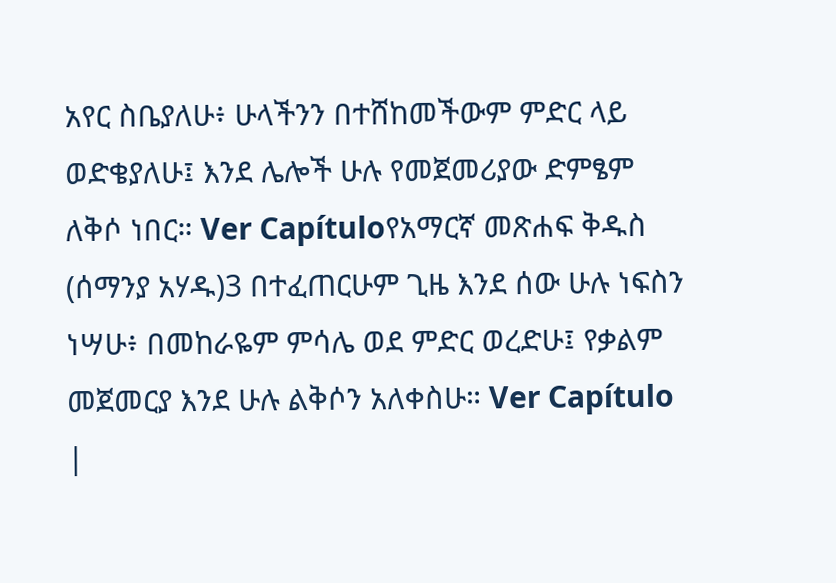አየር ስቤያለሁ፥ ሁላችንን በተሸከመችውም ምድር ላይ ወድቄያለሁ፤ እንደ ሌሎች ሁሉ የመጀመሪያው ድምፄም ለቅሶ ነበር። Ver Capítuloየአማርኛ መጽሐፍ ቅዱስ (ሰማንያ አሃዱ)3 በተፈጠርሁም ጊዜ እንደ ሰው ሁሉ ነፍስን ነሣሁ፥ በመከራዬም ምሳሌ ወደ ምድር ወረድሁ፤ የቃልም መጀመርያ እንደ ሁሉ ልቅሶን አለቀስሁ። Ver Capítulo |